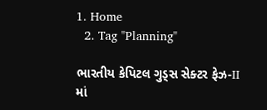1. Home
  2. Tag "Planning"

ભારતીય કેપિટલ ગુડ્સ સેક્ટર ફેઝ-II માં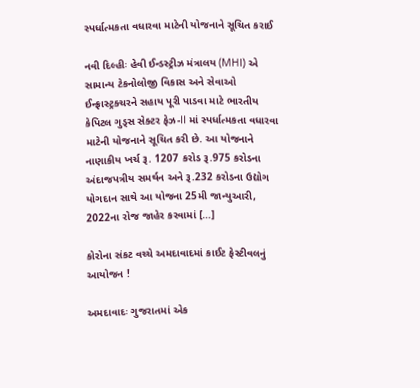સ્પર્ધાત્મકતા વધારવા માટેની યોજનાને સૂચિત કરાઈ

નવી દિલ્હીઃ હેવી ઈન્ડસ્ટ્રીઝ મંત્રાલય (MHI) એ સામાન્ય ટેકનોલોજી વિકાસ અને સેવાઓ ઈન્ફ્રાસ્ટ્રક્ચરને સહાય પૂરી પાડવા માટે ભારતીય કેપિટલ ગુડ્સ સેક્ટર ફેઝ-II માં સ્પર્ધાત્મકતા વધારવા માટેની યોજનાને સૂચિત કરી છે. આ યોજનાને નાણાકીય ખર્ચ રૂ. 1207 કરોડ રૂ.975 કરોડના અંદાજપત્રીય સમર્થન અને રૂ.232 કરોડના ઉદ્યોગ યોગદાન સાથે આ યોજના 25મી જાન્યુઆરી, 2022ના રોજ જાહેર કરવામાં […]

કોરોના સંકટ વચ્ચે અમદાવાદમાં કાઈટ ફેસ્ટીવલનું આયોજન !

અમદાવાદઃ ગુજરાતમાં એક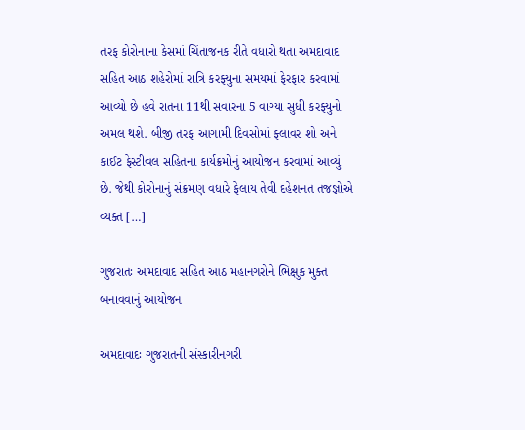તરફ કોરોનાના કેસમાં ચિંતાજનક રીતે વધારો થતા અમદાવાદ સહિત આઠ શહેરોમાં રાત્રિ કરફ્યુના સમયમાં ફેરફાર કરવામાં આવ્યો છે હવે રાતના 11થી સવારના 5 વાગ્યા સુધી કરફ્યુનો અમલ થશે. બીજી તરફ આગામી દિવસોમાં ફ્લાવર શો અને કાઈટ ફેસ્ટીવલ સહિતના કાર્યક્રમોનું આયોજન કરવામાં આવ્યું છે. જેથી કોરોનાનું સંક્રમણ વધારે ફેલાય તેવી દહેશનત તજજ્ઞોએ વ્યક્ત […]

ગુજરાતઃ અમદાવાદ સહિત આઠ મહાનગરોને ભિક્ષુક મુક્ત બનાવવાનું આયોજન

અમદાવાદઃ ગુજરાતની સંસ્કારીનગરી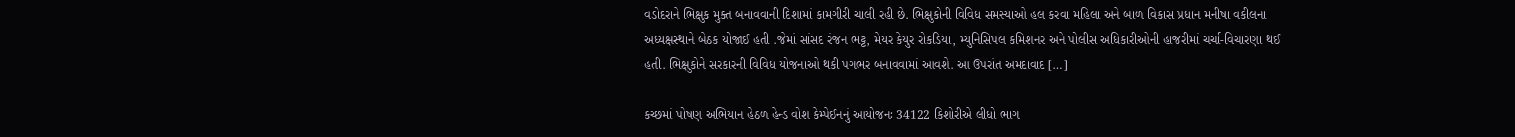વડોદરાને ભિક્ષુક મુક્ત બનાવવાની દિશામાં કામગીરી ચાલી રહી છે. ભિક્ષુકોની વિવિધ સમસ્યાઓ હલ કરવા મહિલા અને બાળ વિકાસ પ્રધાન મનીષા વકીલના અધ્યક્ષસ્થાને બેઠક યોજાઈ હતી .જેમાં સાંસદ રંજન ભટ્ટ, મેયર કેયુર રોકડિયા, મ્યુનિસિપલ કમિશનર અને પોલીસ અધિકારીઓની હાજરીમાં ચર્ચા-વિચારણા થઈ હતી. ભિક્ષુકોને સરકારની વિવિધ યોજનાઓ થકી પગભર બનાવવામાં આવશે. આ ઉપરાંત અમદાવાદ […]

કચ્છમાં પોષણ અભિયાન હેઠળ હેન્ડ વોશ કેમ્પેઈનનું આયોજનઃ 34122 કિશોરીએ લીધો ભાગ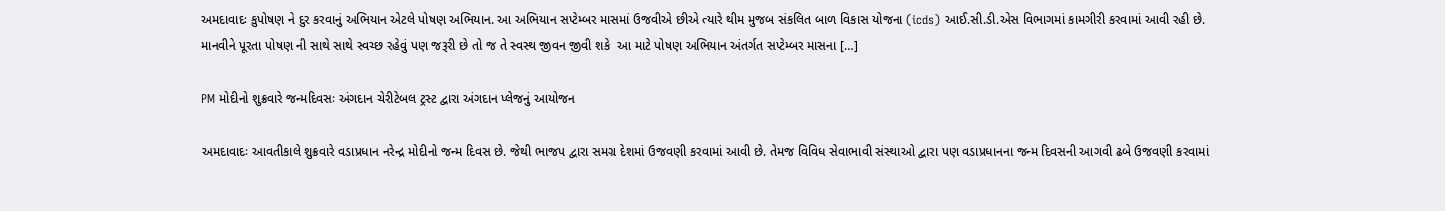અમદાવાદઃ કુપોષણ ને દુર કરવાનું અભિયાન એટલે પોષણ અભિયાન. આ અભિયાન સપ્ટેમ્બર માસમાં ઉજવીએ છીએ ત્યારે થીમ મુજબ સંકલિત બાળ વિકાસ યોજના (icds) આઈ.સી.ડી.એસ વિભાગમાં કામગીરી કરવામાં આવી રહી છે.  માનવીને પૂરતા પોષણ ની સાથે સાથે સ્વચ્છ રહેવું પણ જરૂરી છે તો જ તે સ્વસ્થ જીવન જીવી શકે  આ માટે પોષણ અભિયાન અંતર્ગત સપ્ટેમ્બર માસના […]

PM મોદીનો શુક્રવારે જન્મદિવસઃ અંગદાન ચેરીટેબલ ટ્રસ્ટ દ્વારા અંગદાન પ્લેજનું આયોજન

અમદાવાદઃ આવતીકાલે શુક્રવારે વડાપ્રધાન નરેન્દ્ર મોદીનો જન્મ દિવસ છે. જેથી ભાજપ દ્વારા સમગ્ર દેશમાં ઉજવણી કરવામાં આવી છે. તેમજ વિવિધ સેવાભાવી સંસ્થાઓ દ્વારા પણ વડાપ્રધાનના જન્મ દિવસની આગવી ઢબે ઉજવણી કરવામાં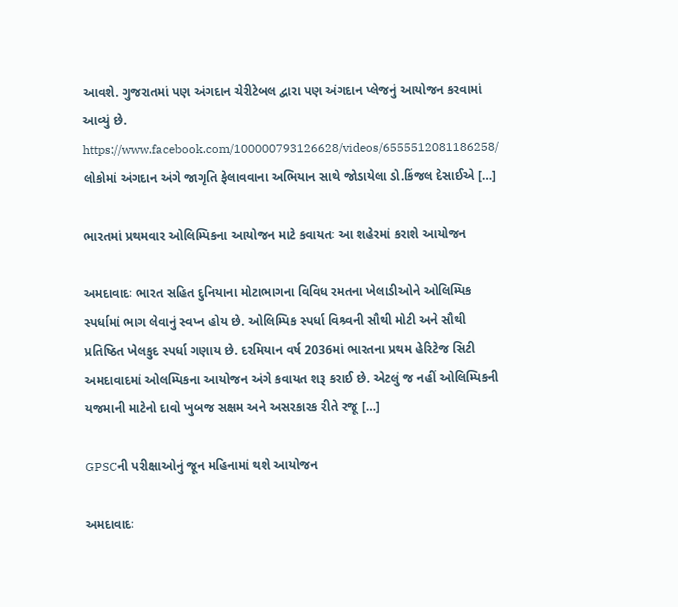આવશે. ગુજરાતમાં પણ અંગદાન ચેરીટેબલ દ્વારા પણ અંગદાન પ્લેજનું આયોજન કરવામાં આવ્યું છે. https://www.facebook.com/100000793126628/videos/6555512081186258/ લોકોમાં અંગદાન અંગે જાગૃતિ ફેલાવવાના અભિયાન સાથે જોડાયેલા ડો.કિંજલ દેસાઈએ […]

ભારતમાં પ્રથમવાર ઓલિમ્પિકના આયોજન માટે કવાયતઃ આ શહેરમાં કરાશે આયોજન

અમદાવાદઃ ભારત સહિત દુનિયાના મોટાભાગના વિવિધ રમતના ખેલાડીઓને ઓલિમ્પિક સ્પર્ધામાં ભાગ લેવાનું સ્વપ્ન હોય છે. ઓલિમ્પિક સ્પર્ધા વિશ્ર્વની સૌથી મોટી અને સૌથી પ્રતિષ્ઠિત ખેલકુદ સ્પર્ધા ગણાય છે. દરમિયાન વર્ષ 2036માં ભારતના પ્રથમ હેરિટેજ સિટી અમદાવાદમાં ઓલમ્પિકના આયોજન અંગે કવાયત શરૂ કરાઈ છે. એટલું જ નહીં ઓલિમ્પિકની યજમાની માટેનો દાવો ખુબજ સક્ષમ અને અસરકારક રીતે રજૂ […]

GPSCની પરીક્ષાઓનું જૂન મહિનામાં થશે આયોજન

અમદાવાદઃ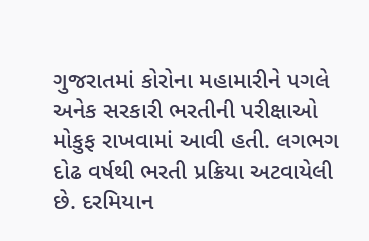ગુજરાતમાં કોરોના મહામારીને પગલે અનેક સરકારી ભરતીની પરીક્ષાઓ મોકુફ રાખવામાં આવી હતી. લગભગ દોઢ વર્ષથી ભરતી પ્રક્રિયા અટવાયેલી છે. દરમિયાન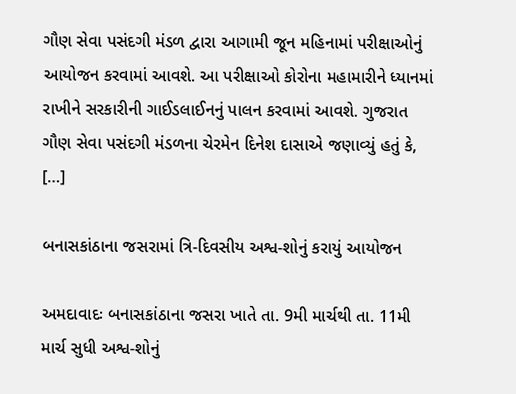ગૌણ સેવા પસંદગી મંડળ દ્વારા આગામી જૂન મહિનામાં પરીક્ષાઓનું આયોજન કરવામાં આવશે. આ પરીક્ષાઓ કોરોના મહામારીને ધ્યાનમાં રાખીને સરકારીની ગાઈડલાઈનનું પાલન કરવામાં આવશે. ગુજરાત ગૌણ સેવા પસંદગી મંડળના ચેરમેન દિનેશ દાસાએ જણાવ્યું હતું કે, […]

બનાસકાંઠાના જસરામાં ત્રિ-દિવસીય અશ્વ-શોનું કરાયું આયોજન

અમદાવાદઃ બનાસકાંઠાના જસરા ખાતે તા. 9મી માર્ચથી તા. 11મી માર્ચ સુધી અશ્વ-શોનું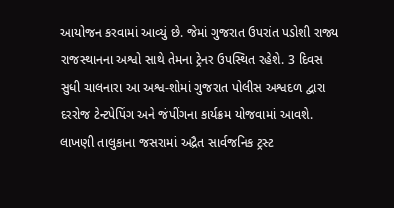આયોજન કરવામાં આવ્યું છે. જેમાં ગુજરાત ઉપરાંત પડોશી રાજ્ય રાજસ્થાનના અશ્વો સાથે તેમના ટ્રેનર ઉપસ્થિત રહેશે. 3 દિવસ સુધી ચાલનારા આ અશ્વ-શોમાં ગુજરાત પોલીસ અશ્વદળ દ્વારા દરરોજ ટેન્ટપેપિંગ અને જંપીંગના કાર્યક્રમ યોજવામાં આવશે.   લાખણી તાલુકાના જસરામાં અદ્રૈત સાર્વજનિક ટ્રસ્ટ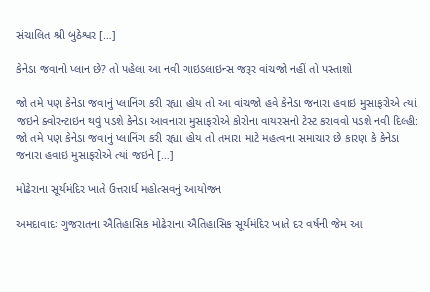સંચાલિત શ્રી બુઠેશ્વર […]

કેનેડા જવાનો પ્લાન છે? તો પહેલા આ નવી ગાઇડલાઇન્સ જરૂર વાંચજો નહીં તો પસ્તાશો

જો તમે પણ કેનેડા જવાનું પ્લાનિંગ કરી રહ્યા હોય તો આ વાંચજો હવે કેનેડા જનારા હવાઇ મુસાફરોએ ત્યાં જઇને ક્વોરન્ટાઇન થવું પડશે કેનેડા આવનારા મુસાફરોએ કોરોના વાયરસનો ટેસ્ટ કરાવવો પડશે નવી દિલ્હી: જો તમે પણ કેનેડા જવાનું પ્લાનિંગ કરી રહ્યા હોય તો તમારા માટે મહત્વના સમાચાર છે કારણ કે કેનેડા જનારા હવાઇ મુસાફરોએ ત્યાં જઇને […]

મોઢેરાના સૂર્યમંદિર ખાતે ઉત્તરાર્ધ મહોત્સવનું આયોજન

અમદાવાદઃ ગુજરાતના ઐતિહાસિક મોઢેરાના ઐતિહાસિક સૂર્યમંદિર ખાતે દર વર્ષની જેમ આ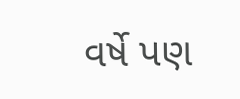વર્ષે પણ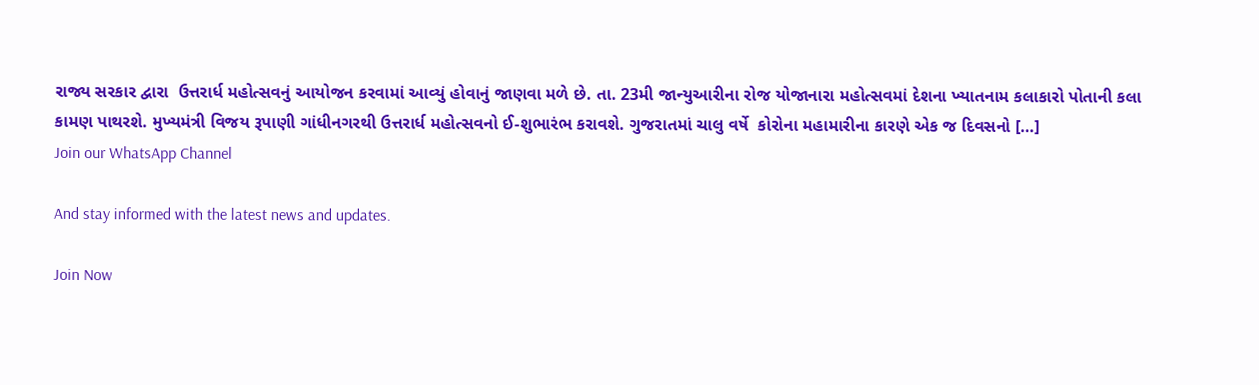રાજ્ય સરકાર દ્વારા  ઉત્તરાર્ધ મહોત્સવનું આયોજન કરવામાં આવ્યું હોવાનું જાણવા મળે છે. તા. 23મી જાન્યુઆરીના રોજ યોજાનારા મહોત્સવમાં દેશના ખ્યાતનામ કલાકારો પોતાની કલા કામણ પાથરશે. મુખ્યમંત્રી વિજય રૂપાણી ગાંધીનગરથી ઉત્તરાર્ધ મહોત્સવનો ઈ-શુભારંભ કરાવશે. ગુજરાતમાં ચાલુ વર્ષે  કોરોના મહામારીના કારણે એક જ દિવસનો […]
Join our WhatsApp Channel

And stay informed with the latest news and updates.

Join Now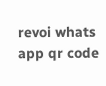revoi whats app qr code